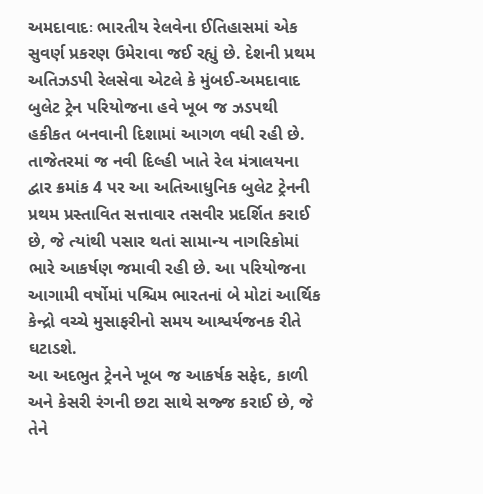અમદાવાદઃ ભારતીય રેલવેના ઈતિહાસમાં એક સુવર્ણ પ્રકરણ ઉમેરાવા જઈ રહ્યું છે. દેશની પ્રથમ અતિઝડપી રેલસેવા એટલે કે મુંબઈ-અમદાવાદ બુલેટ ટ્રેન પરિયોજના હવે ખૂબ જ ઝડપથી હકીકત બનવાની દિશામાં આગળ વધી રહી છે. તાજેતરમાં જ નવી દિલ્હી ખાતે રેલ મંત્રાલયના દ્વાર ક્રમાંક 4 પર આ અતિઆધુનિક બુલેટ ટ્રેનની પ્રથમ પ્રસ્તાવિત સત્તાવાર તસવીર પ્રદર્શિત કરાઈ છે, જે ત્યાંથી પસાર થતાં સામાન્ય નાગરિકોમાં ભારે આકર્ષણ જમાવી રહી છે. આ પરિયોજના આગામી વર્ષોમાં પશ્ચિમ ભારતનાં બે મોટાં આર્થિક કેન્દ્રો વચ્ચે મુસાફરીનો સમય આશ્વર્યજનક રીતે ઘટાડશે.
આ અદભુત ટ્રેનને ખૂબ જ આકર્ષક સફેદ, કાળી અને કેસરી રંગની છટા સાથે સજ્જ કરાઈ છે, જે તેને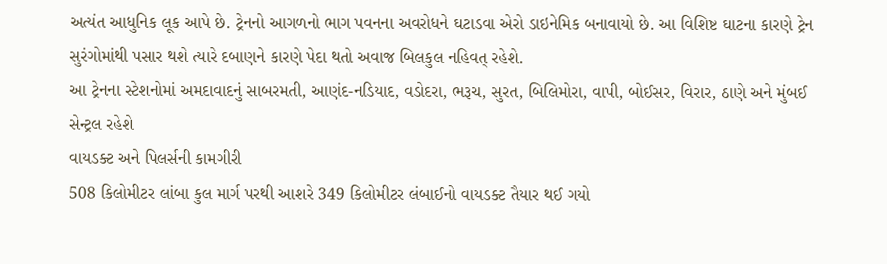અત્યંત આધુનિક લૂક આપે છે. ટ્રેનનો આગળનો ભાગ પવનના અવરોધને ઘટાડવા એરો ડાઇનેમિક બનાવાયો છે. આ વિશિષ્ટ ઘાટના કારણે ટ્રેન સુરંગોમાંથી પસાર થશે ત્યારે દબાણને કારણે પેદા થતો અવાજ બિલકુલ નહિવત્ રહેશે.
આ ટ્રેનના સ્ટેશનોમાં અમદાવાદનું સાબરમતી, આણંદ-નડિયાદ, વડોદરા, ભરૂચ, સુરત, બિલિમોરા, વાપી, બોઈસર, વિરાર, ઠાણે અને મુંબઈ સેન્ટ્રલ રહેશે
વાયડક્ટ અને પિલર્સની કામગીરી
508 કિલોમીટર લાંબા કુલ માર્ગ પરથી આશરે 349 કિલોમીટર લંબાઈનો વાયડક્ટ તૈયાર થઈ ગયો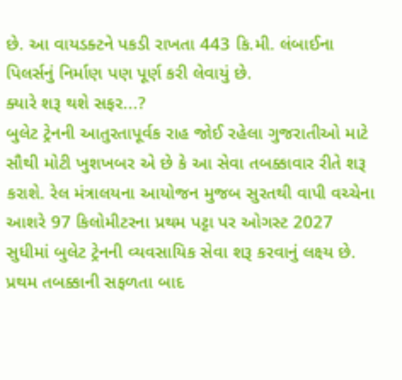છે. આ વાયડક્ટને પકડી રાખતા 443 કિ.મી. લંબાઈના પિલર્સનું નિર્માણ પણ પૂર્ણ કરી લેવાયું છે.
ક્યારે શરૂ થશે સફર...?
બુલેટ ટ્રેનની આતુરતાપૂર્વક રાહ જોઈ રહેલા ગુજરાતીઓ માટે સૌથી મોટી ખુશખબર એ છે કે આ સેવા તબક્કાવાર રીતે શરૂ કરાશે. રેલ મંત્રાલયના આયોજન મુજબ સુરતથી વાપી વચ્ચેના આશરે 97 કિલોમીટરના પ્રથમ પટ્ટા પર ઓગસ્ટ 2027 સુધીમાં બુલેટ ટ્રેનની વ્યવસાયિક સેવા શરૂ કરવાનું લક્ષ્ય છે. પ્રથમ તબક્કાની સફળતા બાદ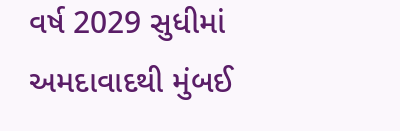વર્ષ 2029 સુધીમાં અમદાવાદથી મુંબઈ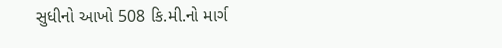સુધીનો આખો 508 કિ.મી.નો માર્ગ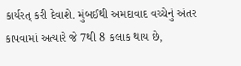કાર્યરત્ કરી દેવાશે. મુંબઈથી અમદાવાદ વચ્ચેનું અંતર કાપવામાં અત્યારે જે 7થી 8 કલાક થાય છે,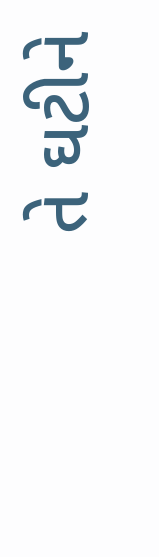તે ઘટીને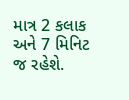માત્ર 2 કલાક અને 7 મિનિટ જ રહેશે.